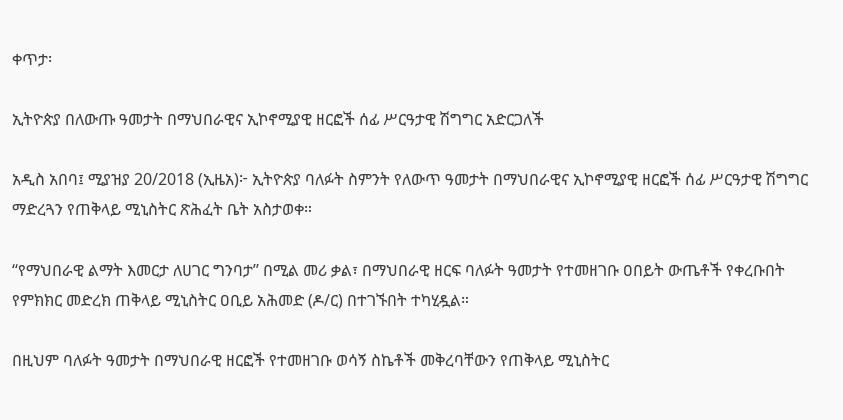ቀጥታ፡

ኢትዮጵያ በለውጡ ዓመታት በማህበራዊና ኢኮኖሚያዊ ዘርፎች ሰፊ ሥርዓታዊ ሽግግር አድርጋለች

አዲስ አበባ፤ ሚያዝያ 20/2018 (ኢዜአ)፦ ኢትዮጵያ ባለፉት ስምንት የለውጥ ዓመታት በማህበራዊና ኢኮኖሚያዊ ዘርፎች ሰፊ ሥርዓታዊ ሽግግር ማድረጓን የጠቅላይ ሚኒስትር ጽሕፈት ቤት አስታወቀ።

‘‘የማህበራዊ ልማት እመርታ ለሀገር ግንባታ’’ በሚል መሪ ቃል፣ በማህበራዊ ዘርፍ ባለፉት ዓመታት የተመዘገቡ ዐበይት ውጤቶች የቀረቡበት የምክክር መድረክ ጠቅላይ ሚኒስትር ዐቢይ አሕመድ (ዶ/ር) በተገኙበት ተካሂዷል።

በዚህም ባለፉት ዓመታት በማህበራዊ ዘርፎች የተመዘገቡ ወሳኝ ስኬቶች መቅረባቸውን የጠቅላይ ሚኒስትር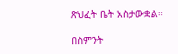ጽህፈት ቤት አስታውቋል።

በስምንት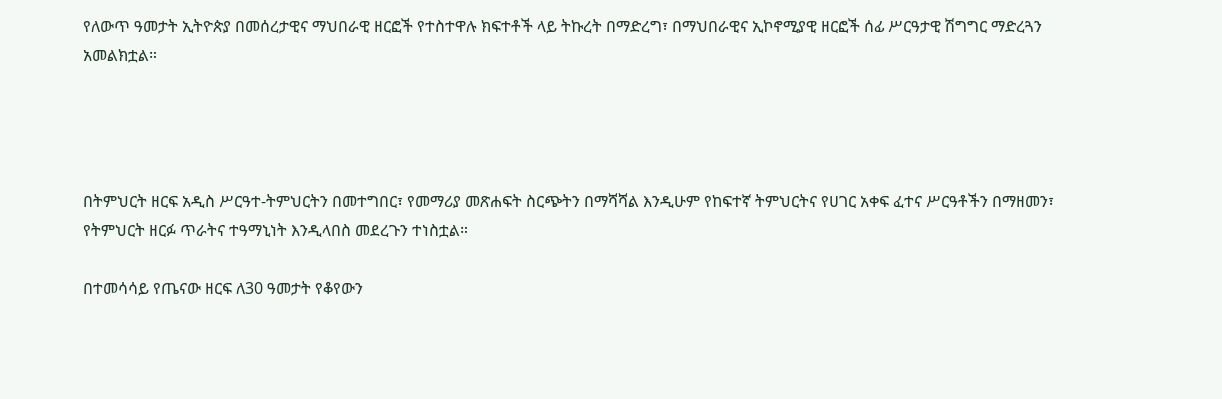የለውጥ ዓመታት ኢትዮጵያ በመሰረታዊና ማህበራዊ ዘርፎች የተስተዋሉ ክፍተቶች ላይ ትኩረት በማድረግ፣ በማህበራዊና ኢኮኖሚያዊ ዘርፎች ሰፊ ሥርዓታዊ ሽግግር ማድረጓን አመልክቷል።




በትምህርት ዘርፍ አዲስ ሥርዓተ-ትምህርትን በመተግበር፣ የመማሪያ መጽሐፍት ስርጭትን በማሻሻል እንዲሁም የከፍተኛ ትምህርትና የሀገር አቀፍ ፈተና ሥርዓቶችን በማዘመን፣ የትምህርት ዘርፉ ጥራትና ተዓማኒነት እንዲላበስ መደረጉን ተነስቷል።

በተመሳሳይ የጤናው ዘርፍ ለ30 ዓመታት የቆየውን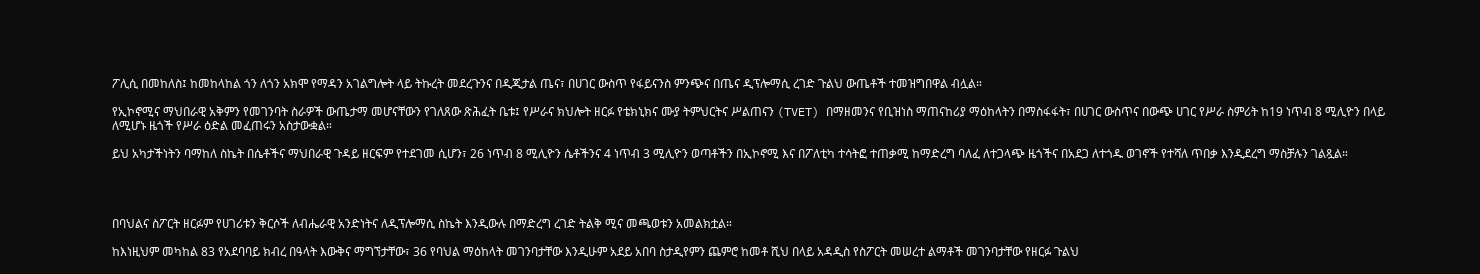ፖሊሲ በመከለስ፤ ከመከላከል ጎን ለጎን አክሞ የማዳን አገልግሎት ላይ ትኩረት መደረጉንና በዲጂታል ጤና፣ በሀገር ውስጥ የፋይናንስ ምንጭና በጤና ዲፕሎማሲ ረገድ ጉልህ ውጤቶች ተመዝግበዋል ብሏል።

የኢኮኖሚና ማህበራዊ አቅምን የመገንባት ስራዎች ውጤታማ መሆናቸውን የገለጸው ጽሕፈት ቤቱ፤ የሥራና ክህሎት ዘርፉ የቴክኒክና ሙያ ትምህርትና ሥልጠናን (TVET) በማዘመንና የቢዝነስ ማጠናከሪያ ማዕከላትን በማስፋፋት፣ በሀገር ውስጥና በውጭ ሀገር የሥራ ስምሪት ከ19 ነጥብ 8 ሚሊዮን በላይ ለሚሆኑ ዜጎች የሥራ ዕድል መፈጠሩን አስታውቋል።

ይህ አካታችነትን ባማከለ ስኬት በሴቶችና ማህበራዊ ጉዳይ ዘርፍም የተደገመ ሲሆን፣ 26 ነጥብ 8 ሚሊዮን ሴቶችንና 4 ነጥብ 3 ሚሊዮን ወጣቶችን በኢኮኖሚ እና በፖለቲካ ተሳትፎ ተጠቃሚ ከማድረግ ባለፈ ለተጋላጭ ዜጎችና በአደጋ ለተጎዱ ወገኖች የተሻለ ጥበቃ እንዲደረግ ማስቻሉን ገልጿል።




በባህልና ስፖርት ዘርፉም የሀገሪቱን ቅርሶች ለብሔራዊ አንድነትና ለዲፕሎማሲ ስኬት እንዲውሉ በማድረግ ረገድ ትልቅ ሚና መጫወቱን አመልክቷል።

ከእነዚህም መካከል 83 የአደባባይ ክብረ በዓላት እውቅና ማግኘታቸው፣ 36 የባህል ማዕከላት መገንባታቸው እንዲሁም አደይ አበባ ስታዲየምን ጨምሮ ከመቶ ሺህ በላይ አዳዲስ የስፖርት መሠረተ ልማቶች መገንባታቸው የዘርፉ ጉልህ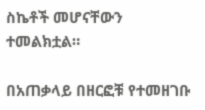ስኬቶች መሆናቸውን ተመልክቷል።

በአጠቃላይ በዘርፎቹ የተመዘገቡ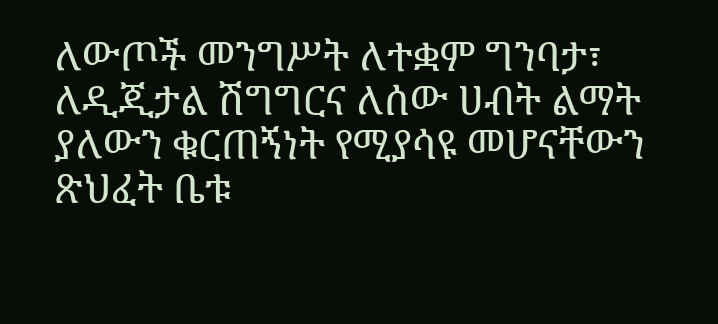ለውጦች መንግሥት ለተቋም ግንባታ፣ ለዲጂታል ሽግግርና ለሰው ሀብት ልማት ያለውን ቁርጠኝነት የሚያሳዩ መሆናቸውን ጽህፈት ቤቱ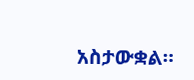አስታውቋል።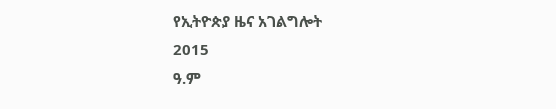የኢትዮጵያ ዜና አገልግሎት
2015
ዓ.ም